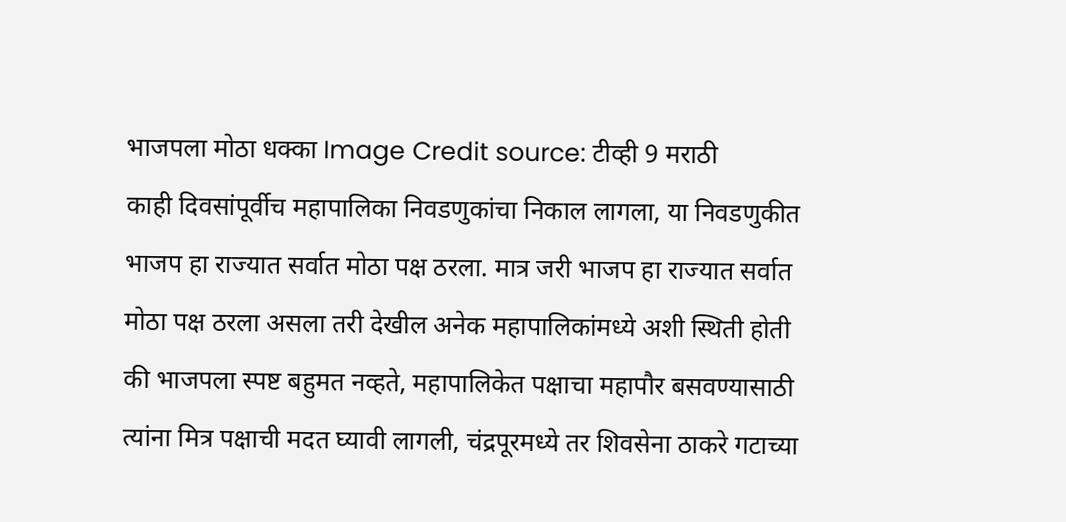भाजपला मोठा धक्का Image Credit source: टीव्ही 9 मराठी
काही दिवसांपूर्वीच महापालिका निवडणुकांचा निकाल लागला, या निवडणुकीत भाजप हा राज्यात सर्वात मोठा पक्ष ठरला. मात्र जरी भाजप हा राज्यात सर्वात मोठा पक्ष ठरला असला तरी देखील अनेक महापालिकांमध्ये अशी स्थिती होती की भाजपला स्पष्ट बहुमत नव्हते, महापालिकेत पक्षाचा महापौर बसवण्यासाठी त्यांना मित्र पक्षाची मदत घ्यावी लागली, चंद्रपूरमध्ये तर शिवसेना ठाकरे गटाच्या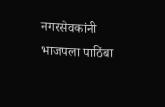नगरसेवकांनी भाजपला पाठिंबा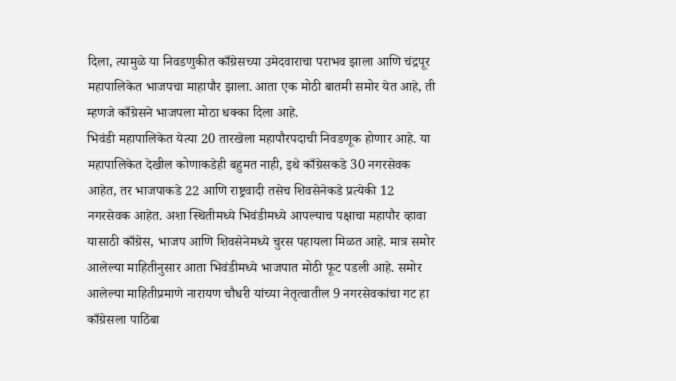दिला, त्यामुळे या निवडणुकीत काँग्रेसच्या उमेदवाराचा पराभव झाला आणि चंद्रपूर महापालिकेत भाजपचा माहापौर झाला. आता एक मोठी बातमी समोर येत आहे, ती म्हणजे काँग्रेसने भाजपला मोठा धक्का दिला आहे.
भिवंडी महापालिकेत येत्या 20 तारखेला महापौरपदाची निवडणूक होणार आहे. या महापालिकेत देखील कोणाकडेही बहुमत नाही, इथे काँग्रेसकडे 30 नगरसेवक आहेत, तर भाजपाकडे 22 आणि राष्ट्रवादी तसेच शिवसेनेकडे प्रत्येकी 12 नगरसेवक आहेत. अशा स्थितीमध्ये भिवंडीमध्ये आपल्याच पक्षाचा महापौर व्हावा यासाठी काँग्रेस, भाजप आणि शिवसेनेमध्ये चुरस पहायला मिळत आहे. मात्र समोर आलेल्या माहितीनुसार आता भिवंडीमध्ये भाजपात मोठी फूट पडली आहे. समोर आलेल्या माहितीप्रमाणे नारायण चौधरी यांच्या नेतृत्वातील 9 नगरसेवकांचा गट हा काँग्रेसला पाठिंबा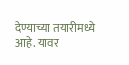देण्याच्या तयारीमध्ये आहे. यावर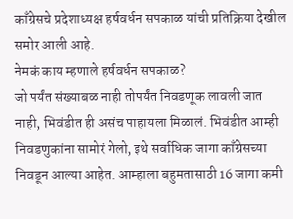काँग्रेसचे प्रदेशाध्यक्ष हर्षवर्धन सपकाळ यांची प्रतिक्रिया देखील समोर आली आहे.
नेमकं काय म्हणाले हर्षवर्धन सपकाळ?
जो पर्यंत संख्याबळ नाही तोपर्यंत निवडणूक लावली जात नाही, भिवंडीत ही असंच पाहायला मिळालं. भिवंडीत आम्ही निवडणुकांना सामोरं गेलो, इथे सर्वाधिक जागा काँग्रेसच्या निवडून आल्या आहेत. आम्हाला बहुमतासाठी 16 जागा कमी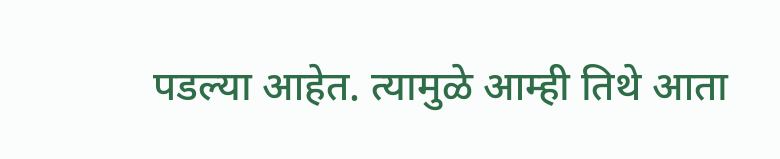पडल्या आहेत. त्यामुळे आम्ही तिथे आता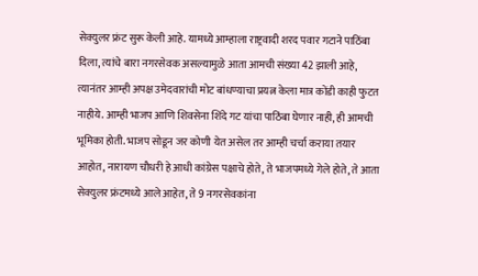सेक्युलर फ्रंट सुरू केली आहे. यामध्ये आम्हाला राष्ट्रवादी शरद पवार गटाने पाठिंबा दिला, त्यांचे बारा नगरसेवक असल्यामुळे आता आमची संख्या 42 झाली आहे, त्यानंतर आम्ही अपक्ष उमेदवारांची मोट बांधण्याचा प्रयत्न केला मात्र कोंडी काही फुटत नाहीये. आम्ही भाजप आणि शिवसेना शिंदे गट यांचा पाठिंबा घेणार नाही, ही आमची भूमिका होती. भाजप सोडून जर कोणी येत असेल तर आम्ही चर्चा कराया तयार आहोत, नारायण चौधरी हे आधी कांग्रेस पक्षाचे होते, ते भाजपमध्ये गेले होते, ते आता सेक्युलर फ्रंटमध्ये आले आहेत, ते 9 नगरसेवकांना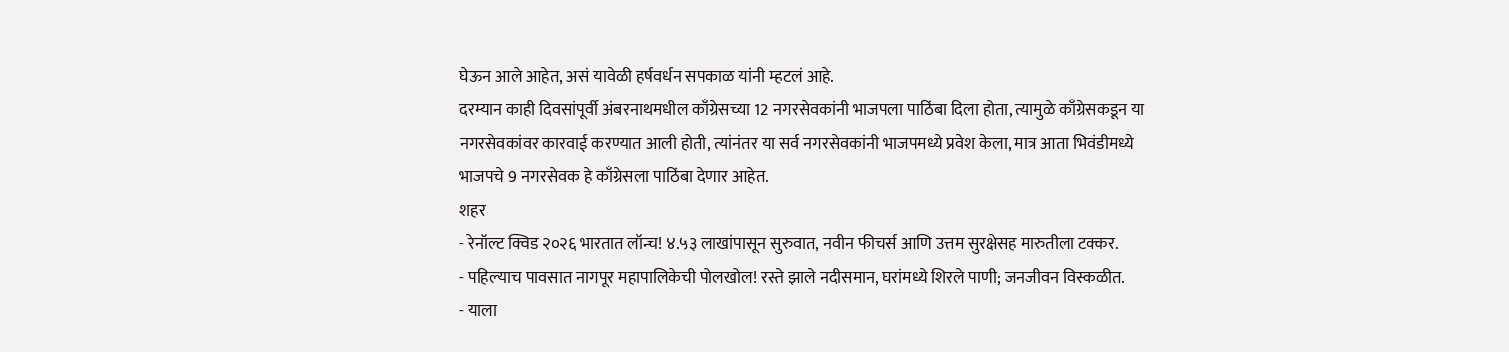घेऊन आले आहेत, असं यावेळी हर्षवर्धन सपकाळ यांनी म्हटलं आहे.
दरम्यान काही दिवसांपूर्वी अंबरनाथमधील काँग्रेसच्या 12 नगरसेवकांनी भाजपला पाठिंबा दिला होता, त्यामुळे काँग्रेसकडून या नगरसेवकांवर कारवाई करण्यात आली होती, त्यांनंतर या सर्व नगरसेवकांनी भाजपमध्ये प्रवेश केला, मात्र आता भिवंडीमध्ये भाजपचे 9 नगरसेवक हे काँग्रेसला पाठिंबा देणार आहेत.
शहर
- रेनॉल्ट क्विड २०२६ भारतात लॉन्च! ४.५३ लाखांपासून सुरुवात, नवीन फीचर्स आणि उत्तम सुरक्षेसह मारुतीला टक्कर.
- पहिल्याच पावसात नागपूर महापालिकेची पोलखोल! रस्ते झाले नदीसमान, घरांमध्ये शिरले पाणी; जनजीवन विस्कळीत.
- याला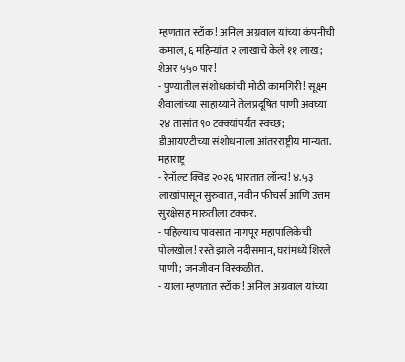म्हणतात स्टॉक! अनिल अग्रवाल यांच्या कंपनीची कमाल, ६ महिन्यांत २ लाखाचे केले ११ लाख; शेअर ५५० पार!
- पुण्यातील संशोधकांची मोठी कामगिरी! सूक्ष्म शैवालांच्या साहाय्याने तेलप्रदूषित पाणी अवघ्या २४ तासांत ९० टक्क्यांपर्यंत स्वच्छ; डीआयएटीच्या संशोधनाला आंतरराष्ट्रीय मान्यता.
महाराष्ट्र
- रेनॉल्ट क्विड २०२६ भारतात लॉन्च! ४.५३ लाखांपासून सुरुवात, नवीन फीचर्स आणि उत्तम सुरक्षेसह मारुतीला टक्कर.
- पहिल्याच पावसात नागपूर महापालिकेची पोलखोल! रस्ते झाले नदीसमान, घरांमध्ये शिरले पाणी; जनजीवन विस्कळीत.
- याला म्हणतात स्टॉक! अनिल अग्रवाल यांच्या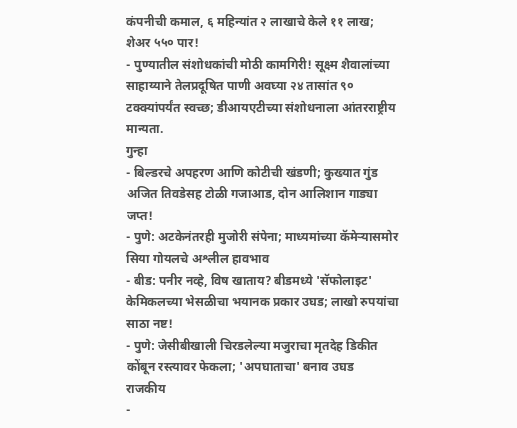कंपनीची कमाल, ६ महिन्यांत २ लाखाचे केले ११ लाख; शेअर ५५० पार!
- पुण्यातील संशोधकांची मोठी कामगिरी! सूक्ष्म शैवालांच्या साहाय्याने तेलप्रदूषित पाणी अवघ्या २४ तासांत ९० टक्क्यांपर्यंत स्वच्छ; डीआयएटीच्या संशोधनाला आंतरराष्ट्रीय मान्यता.
गुन्हा
- बिल्डरचे अपहरण आणि कोटीची खंडणी; कुख्यात गुंड अजित तिवडेसह टोळी गजाआड, दोन आलिशान गाड्या जप्त!
- पुणे: अटकेनंतरही मुजोरी संपेना; माध्यमांच्या कॅमेऱ्यासमोर सिया गोयलचे अश्लील हावभाव
- बीड: पनीर नव्हे, विष खाताय? बीडमध्ये 'सॅफोलाइट' केमिकलच्या भेसळीचा भयानक प्रकार उघड; लाखो रुपयांचा साठा नष्ट!
- पुणे: जेसीबीखाली चिरडलेल्या मजुराचा मृतदेह डिकीत कोंबून रस्त्यावर फेकला; 'अपघाताचा' बनाव उघड
राजकीय
-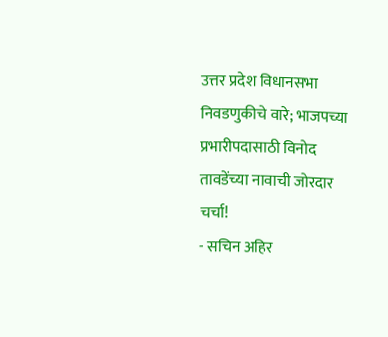उत्तर प्रदेश विधानसभा निवडणुकीचे वारे; भाजपच्या प्रभारीपदासाठी विनोद तावडेंच्या नावाची जोरदार चर्चा!
- सचिन अहिर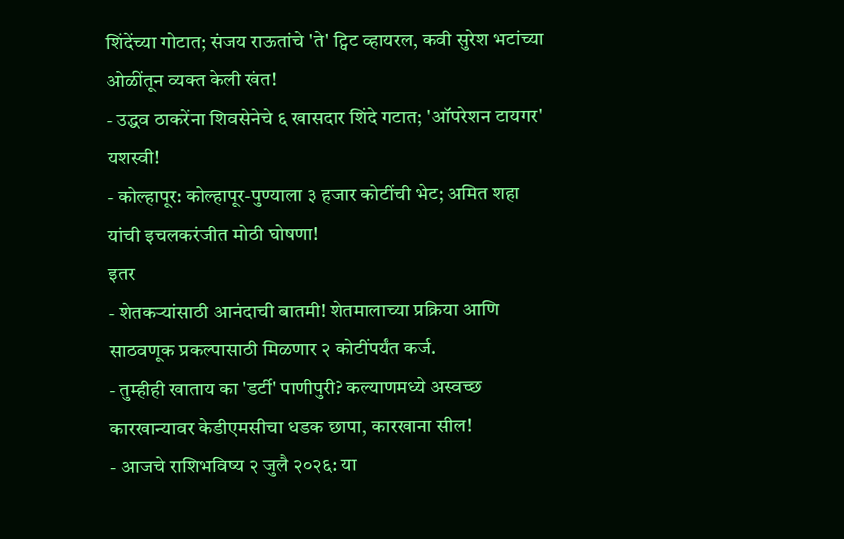शिंदेंच्या गोटात; संजय राऊतांचे 'ते' ट्विट व्हायरल, कवी सुरेश भटांच्या ओळींतून व्यक्त केली खंत!
- उद्धव ठाकरेंना शिवसेनेचे ६ खासदार शिंदे गटात; 'ऑपरेशन टायगर' यशस्वी!
- कोल्हापूर: कोल्हापूर-पुण्याला ३ हजार कोटींची भेट; अमित शहा यांची इचलकरंजीत मोठी घोषणा!
इतर
- शेतकऱ्यांसाठी आनंदाची बातमी! शेतमालाच्या प्रक्रिया आणि साठवणूक प्रकल्पासाठी मिळणार २ कोटींपर्यंत कर्ज.
- तुम्हीही खाताय का 'डर्टी' पाणीपुरी? कल्याणमध्ये अस्वच्छ कारखान्यावर केडीएमसीचा धडक छापा, कारखाना सील!
- आजचे राशिभविष्य २ जुलै २०२६: या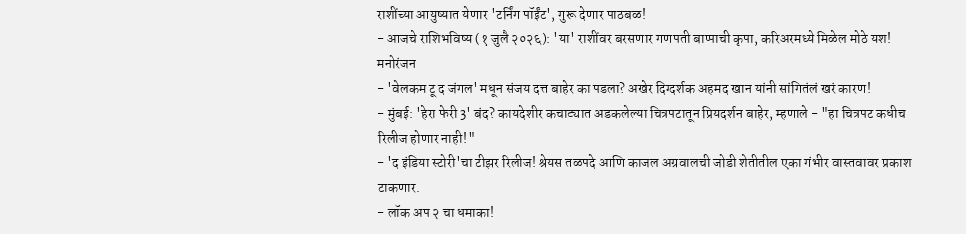राशींच्या आयुष्यात येणार 'टर्निंग पॉईंट', गुरू देणार पाठबळ!
- आजचे राशिभविष्य (१ जुलै २०२६): 'या' राशींवर बरसणार गणपती बाप्पाची कृपा, करिअरमध्ये मिळेल मोठे यश!
मनोरंजन
- 'वेलकम टू द जंगल' मधून संजय दत्त बाहेर का पडला? अखेर दिग्दर्शक अहमद खान यांनी सांगितंलं खरं कारण!
- मुंबई: 'हेरा फेरी 3' बंद? कायदेशीर कचाट्यात अडकलेल्या चित्रपटातून प्रियदर्शन बाहेर, म्हणाले - "हा चित्रपट कधीच रिलीज होणार नाही!"
- 'द इंडिया स्टोरी'चा टीझर रिलीज! श्रेयस तळपदे आणि काजल अग्रवालची जोडी शेतीतील एका गंभीर वास्तवावर प्रकाश टाकणार.
- लॉक अप २ चा धमाका!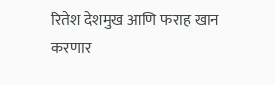रितेश देशमुख आणि फराह खान करणार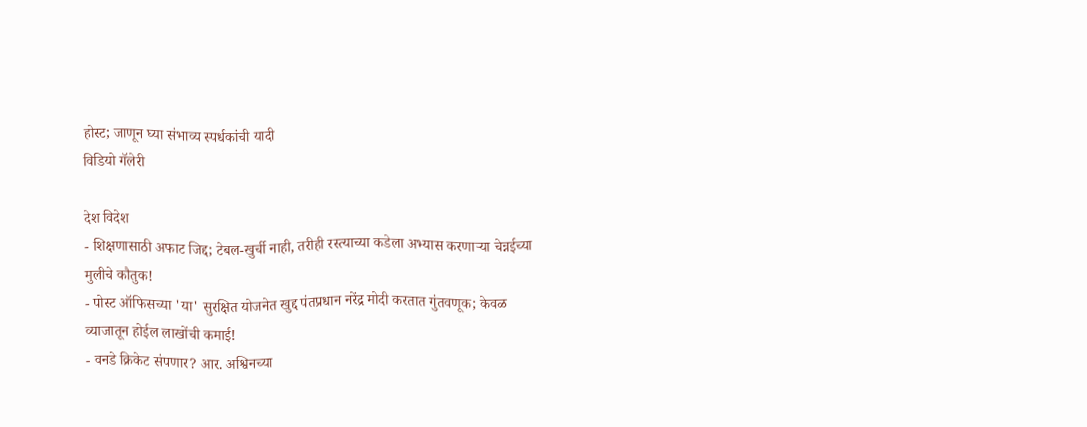होस्ट; जाणून घ्या संभाव्य स्पर्धकांची यादी
विडियो गॅलेरी

देश विदेश
- शिक्षणासाठी अफाट जिद्द; टेबल-खुर्ची नाही, तरीही रस्त्याच्या कडेला अभ्यास करणाऱ्या चेन्नईच्या मुलीचे कौतुक!
- पोस्ट ऑफिसच्या 'या' सुरक्षित योजनेत खुद्द पंतप्रधान नरेंद्र मोदी करतात गुंतवणूक; केवळ व्याजातून होईल लाखोंची कमाई!
- वनडे क्रिकेट संपणार? आर. अश्विनच्या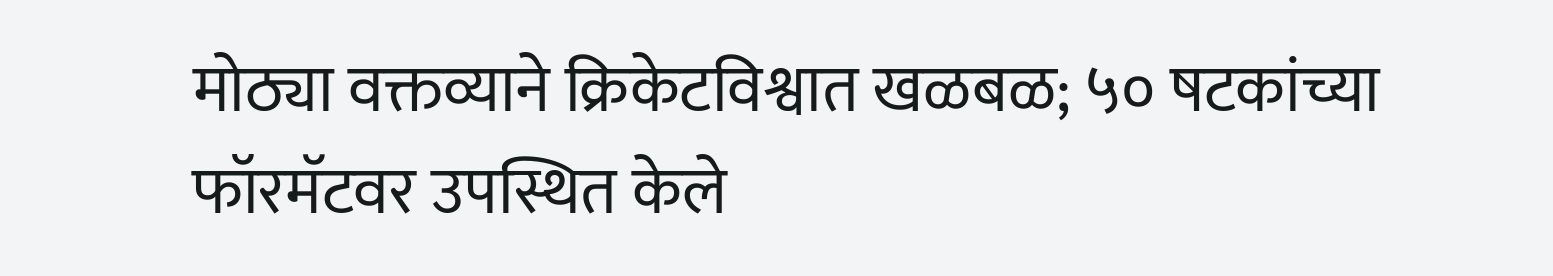मोठ्या वक्तव्याने क्रिकेटविश्वात खळबळ; ५० षटकांच्या फॉरमॅटवर उपस्थित केले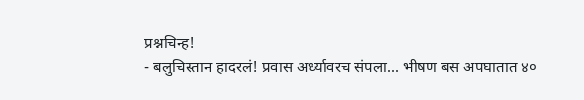प्रश्नचिन्ह!
- बलुचिस्तान हादरलं! प्रवास अर्ध्यावरच संपला... भीषण बस अपघातात ४०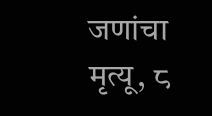जणांचा मृत्यू, ८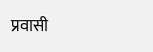प्रवासी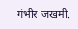गंभीर जखमी.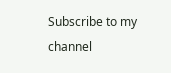Subscribe to my channel